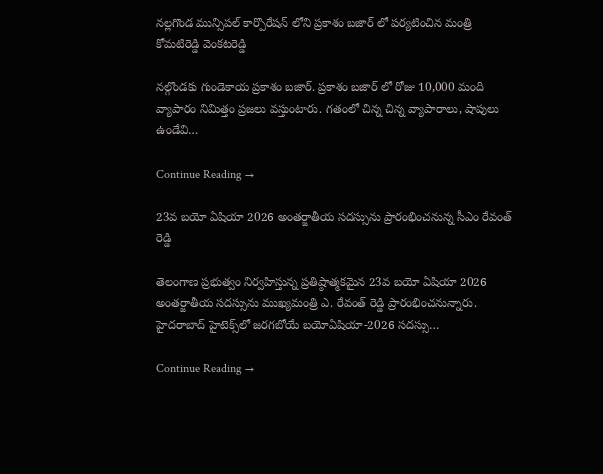నల్లగొండ మున్సిపల్ కార్పొరేషన్ లోని ప్రకాశం బజార్ లో పర్యటించిన మంత్రి కోమటిరెడ్డి వెంకటరెడ్డి

నల్గొండకు గుండెకాయ ప్రకాశం బజార్. ప్రకాశం బజార్ లో రోజు 10,000 మంది వ్యాపారం నిమిత్తం ప్రజలు వస్తుంటారు. గతంలో చిన్న చిన్న వ్యాపారాలు, షాపులు ఉండేవి…

Continue Reading →

23వ బయో ఏషియా 2026 అంతర్జాతీయ సదస్సును ప్రారంభించనున్న సీఎం రేవంత్ రెడ్డి

తెలంగాణ ప్రభుత్వం నిర్వహిస్తున్న ప్రతిష్ఠాత్మకమైన 23వ బయో ఏషియా 2026 అంతర్జాతీయ సదస్సును ముఖ్యమంత్రి ఎ. రేవంత్ రెడ్డి ప్రారంభించనున్నారు. హైదరాబాద్ హైటెక్స్‌లో జరగబోయే బయోఏషియా-2026 సదస్సు…

Continue Reading →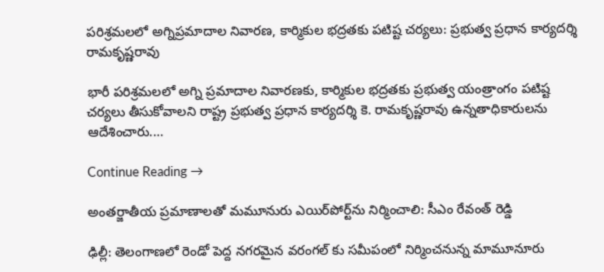పరిశ్రమలలో అగ్నిప్రమాదాల నివారణ, కార్మికుల భద్రతకు పటిష్ట చర్యలు: ప్రభుత్వ ప్రధాన కార్యదర్శి రామకృష్ణరావు

భారీ పరిశ్రమలలో అగ్ని ప్రమాదాల నివారణకు, కార్మికుల భద్రతకు ప్రభుత్వ యంత్రాంగం పటిష్ట చర్యలు తీసుకోవాలని రాష్ట్ర ప్రభుత్వ ప్రధాన కార్యదర్శి కె. రామకృష్ణరావు ఉన్నతాధికారులను ఆదేశించారు.…

Continue Reading →

అంత‌ర్జాతీయ ప్ర‌మాణాల‌తో మ‌మూనురు ఎయిర్‌పోర్ట్‌ను నిర్మించాలి: సీఎం రేవంత్ రెడ్డి

ఢిల్లీ: తెలంగాణ‌లో రెండో పెద్ద న‌గ‌ర‌మైన వ‌రంగ‌ల్ కు స‌మీపంలో నిర్మించ‌నున్న మామూనూరు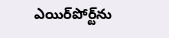ఎయిర్‌పోర్ట్‌ను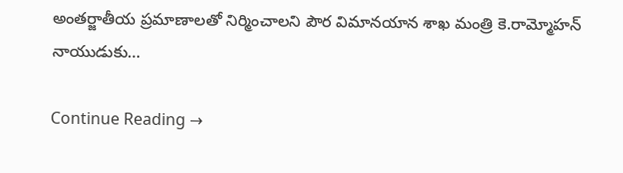అంత‌ర్జాతీయ ప్ర‌మాణాల‌తో నిర్మించాల‌ని పౌర విమాన‌యాన శాఖ మంత్రి కె.రామ్మోహ‌న్ నాయుడుకు…

Continue Reading →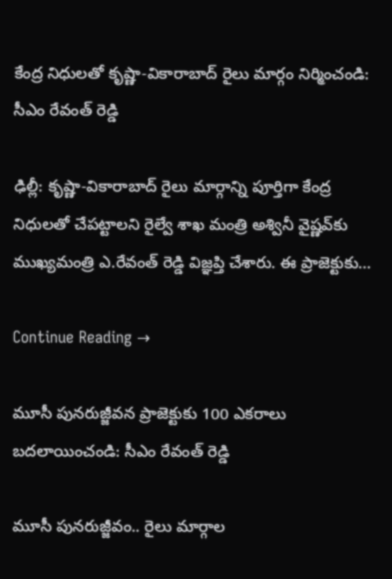కేంద్ర నిధుల‌తో కృష్ణా-వికారాబాద్ రైలు మార్గం నిర్మించండి: సీఎం రేవంత్ రెడ్డి

ఢిల్లీ: కృష్ణా-వికారాబాద్ రైలు మార్గాన్ని పూర్తిగా కేంద్ర నిధుల‌తో చేప‌ట్టాల‌ని రైల్వే శాఖ మంత్రి అశ్వినీ వైష్ణ‌వ్‌కు ముఖ్య‌మంత్రి ఎ.రేవంత్ రెడ్డి విజ్ఞ‌ప్తి చేశారు. ఈ ప్రాజెక్టుకు…

Continue Reading →

మూసీ పున‌రుజ్జీవ‌న ప్రాజెక్టుకు 100 ఎక‌రాలు బ‌ద‌లాయించండి: సీఎం రేవంత్ రెడ్డి

మూసీ పున‌రుజ్జీవం.. రైలు మార్గాల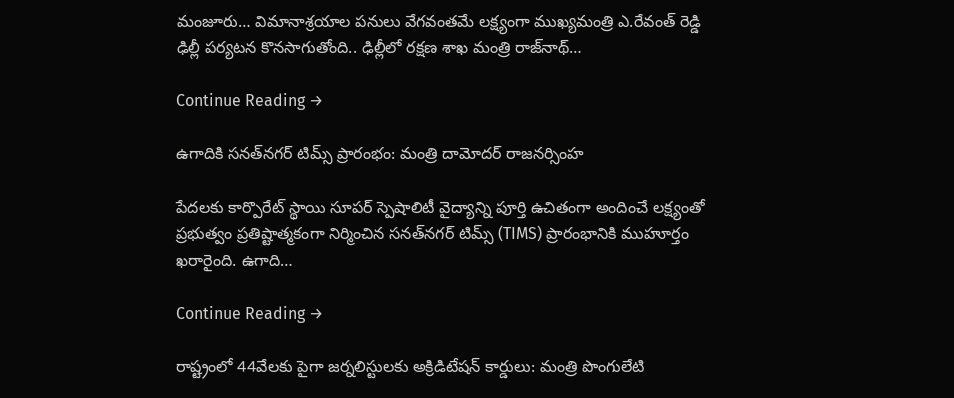మంజూరు… విమానాశ్ర‌యాల ప‌నులు వేగ‌వంత‌మే ల‌క్ష్యంగా ముఖ్య‌మంత్రి ఎ.రేవంత్ రెడ్డి ఢిల్లీ ప‌ర్య‌ట‌న కొన‌సాగుతోంది.. ఢిల్లీలో ర‌క్ష‌ణ శాఖ మంత్రి రాజ్‌నాథ్…

Continue Reading →

ఉగాదికి సనత్‌నగర్ టిమ్స్‌ ప్రారంభం: మంత్రి దామోదర్ రాజనర్సింహ

పేదలకు కార్పొరేట్ స్థాయి సూపర్ స్పెషాలిటీ వైద్యాన్ని పూర్తి ఉచితంగా అందించే లక్ష్యంతో ప్రభుత్వం ప్రతిష్టాత్మకంగా నిర్మించిన సనత్‌నగర్ టిమ్స్‌ (TIMS) ప్రారంభానికి ముహూర్తం ఖరారైంది. ఉగాది…

Continue Reading →

రాష్ట్రంలో 44వేలకు పైగా జర్నలిస్టులకు అక్రిడిటేషన్ కార్డులు: మంత్రి పొంగులేటి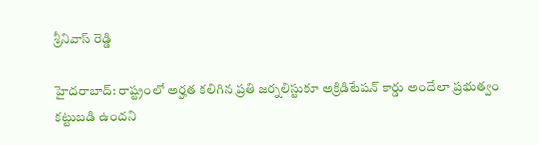శ్రీనివాస్ రెడ్డి

హైదరాబాద్: రాష్ట్రంలో అర్హత కలిగిన ప్రతి జర్నలిస్టుకూ అక్రిడిటేషన్ కార్డు అందేలా ప్రభుత్వం కట్టుబడి ఉందని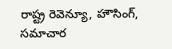రాష్ట్ర రెవెన్యూ, హౌసింగ్, సమాచార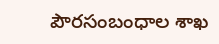పౌరసంబంధాల శాఖ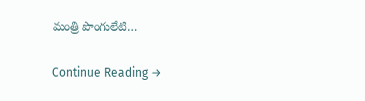మంత్రి పొంగులేటి…

Continue Reading →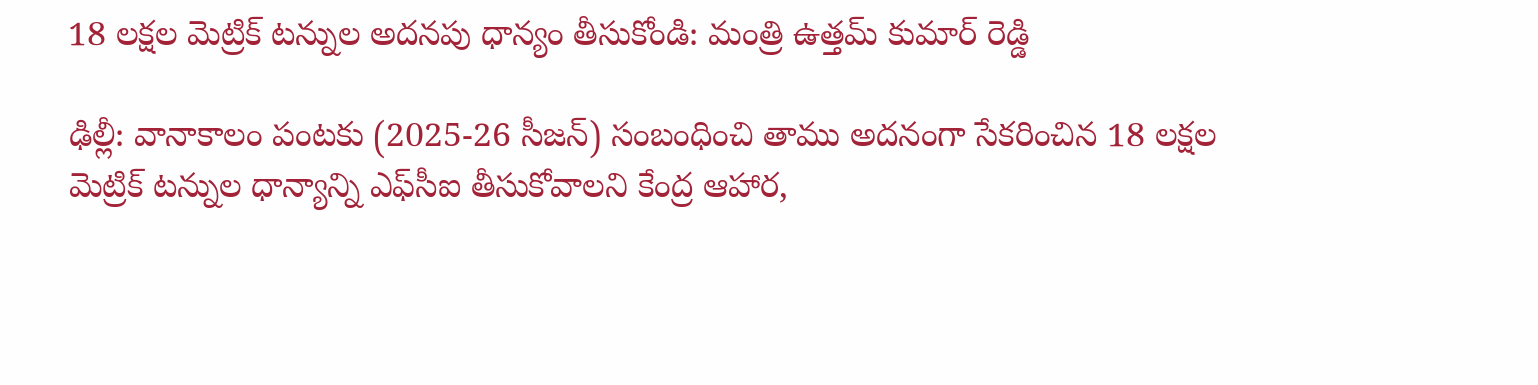18 ల‌క్ష‌ల మెట్రిక్ ట‌న్నుల అద‌న‌పు ధాన్యం తీసుకోండి: మంత్రి ఉత్త‌మ్ కుమార్ రెడ్డి

ఢిల్లీ: వానాకాలం పంట‌కు (2025-26 సీజ‌న్‌) సంబంధించి తాము అద‌నంగా సేక‌రించిన 18 ల‌క్ష‌ల మెట్రిక్ ట‌న్నుల ధాన్యాన్ని ఎఫ్‌సీఐ తీసుకోవాల‌ని కేంద్ర ఆహార,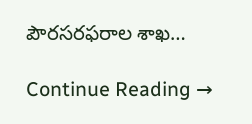పౌర‌స‌ర‌ఫ‌రాల శాఖ…

Continue Reading →